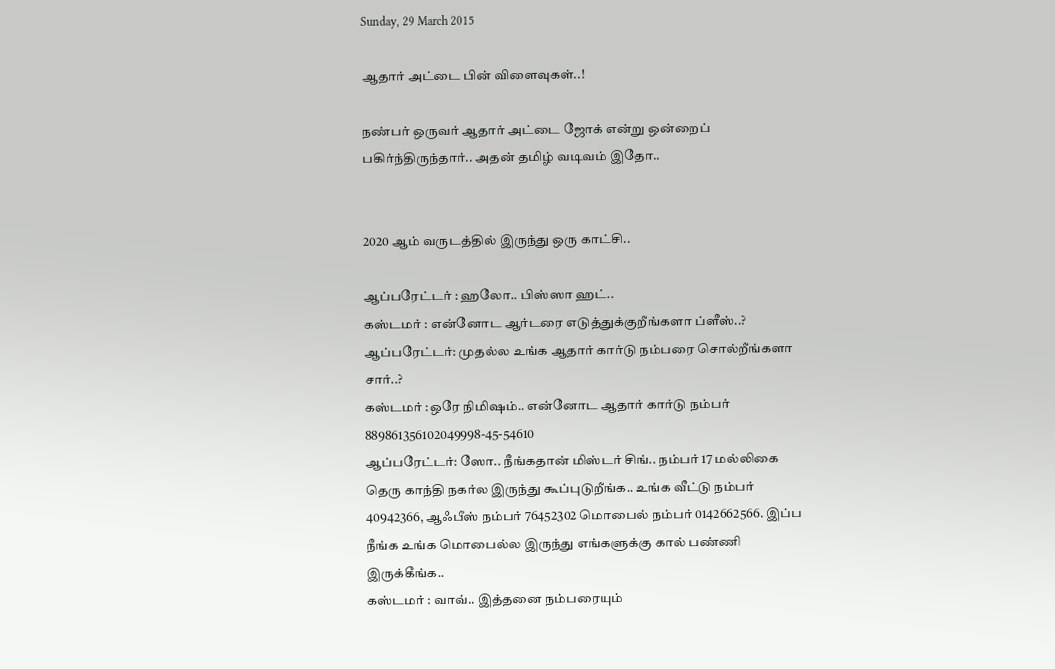Sunday, 29 March 2015

ஆதார் அட்டை பின் விளைவுகள்..!

நண்பர் ஒருவர் ஆதார் அட்டை ஜோக் என்று ஒன்றைப் பகிர்ந்திருந்தார்.. அதன் தமிழ் வடிவம் இதோ..


2020 ஆம் வருடத்தில் இருந்து ஒரு காட்சி..

ஆப்பரேட்டர் : ஹலோ.. பிஸ்ஸா ஹட்..
கஸ்டமர் : என்னோட ஆர்டரை எடுத்துக்குறீங்களா ப்ளீஸ்..?
ஆப்பரேட்டர்: முதல்ல உங்க ஆதார் கார்டு நம்பரை சொல்றீங்களா சார்..?
கஸ்டமர் :ஒரே நிமிஷம்.. என்னோட ஆதார் கார்டு நம்பர் 889861356102049998-45-54610
ஆப்பரேட்டர்: ஸோ.. நீங்கதான் மிஸ்டர் சிங்.. நம்பர் 17 மல்லிகை தெரு காந்தி நகர்ல இருந்து கூப்புடுறீங்க.. உங்க வீட்டு நம்பர் 40942366, ஆஃபீஸ் நம்பர் 76452302 மொபைல் நம்பர் 0142662566. இப்ப நீங்க உங்க மொபைல்ல இருந்து எங்களுக்கு கால் பண்ணி இருக்கீங்க..
கஸ்டமர் : வாவ்.. இத்தனை நம்பரையும்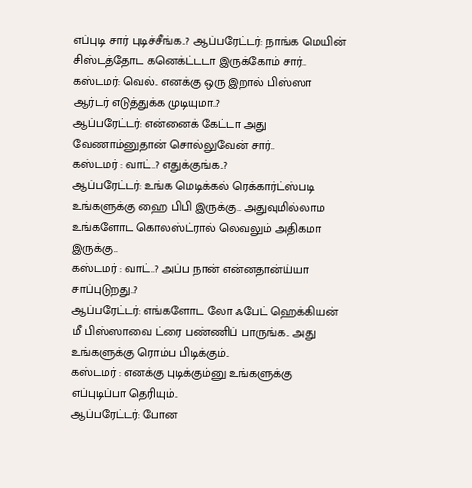எப்புடி சார் புடிச்சீங்க..? ஆப்பரேட்டர்: நாங்க மெயின் சிஸ்டத்தோட கனெக்ட்டடா இருக்கோம் சார்..
கஸ்டமர்: வெல்.. எனக்கு ஒரு இறால் பிஸ்ஸா ஆர்டர் எடுத்துக்க முடியுமா..?
ஆப்பரேட்டர்: என்னைக் கேட்டா அது வேணாம்னுதான் சொல்லுவேன் சார்..
கஸ்டமர் : வாட்..? எதுக்குங்க..?
ஆப்பரேட்டர்: உங்க மெடிக்கல் ரெக்கார்ட்ஸ்படி உங்களுக்கு ஹை பிபி இருக்கு.. அதுவுமில்லாம உங்களோட கொலஸ்ட்ரால் லெவலும் அதிகமா இருக்கு..
கஸ்டமர் : வாட்..? அப்ப நான் என்னதான்ய்யா சாப்புடுறது..?
ஆப்பரேட்டர்: எங்களோட லோ ஃபேட் ஹெக்கியன் மீ பிஸ்ஸாவை ட்ரை பண்ணிப் பாருங்க.. அது உங்களுக்கு ரொம்ப பிடிக்கும்..
கஸ்டமர் : எனக்கு புடிக்கும்னு உங்களுக்கு எப்புடிப்பா தெரியும்..
ஆப்பரேட்டர்: போன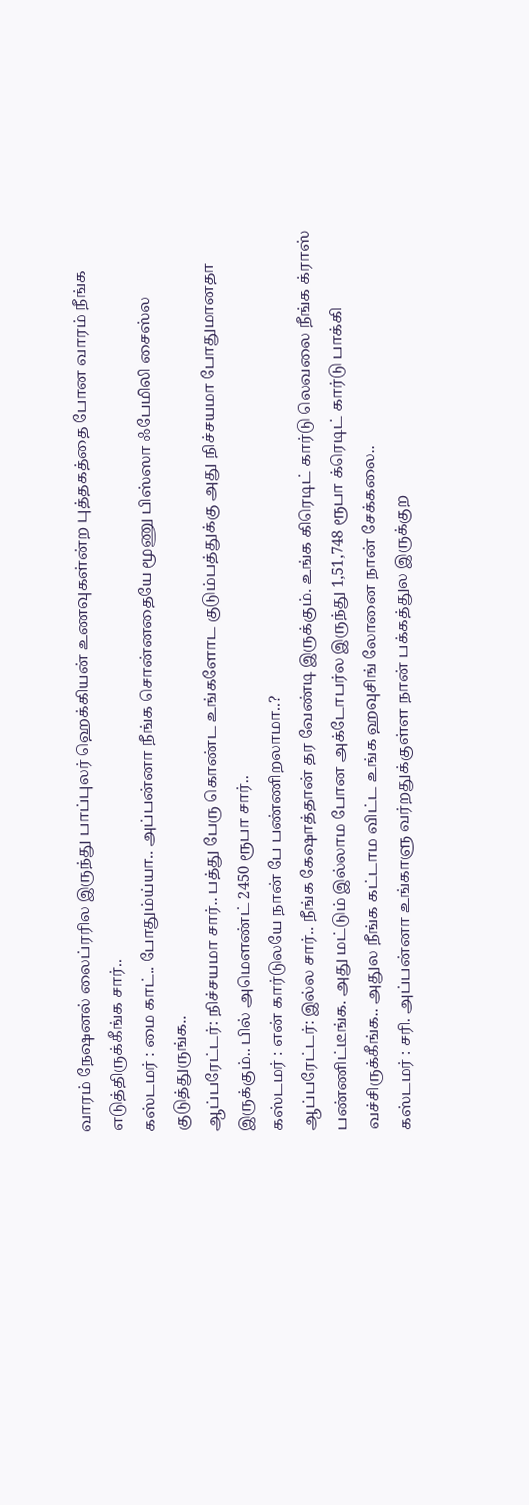வாரம் நேஷனல் லைப்ரரில இருந்து பாப்புலர் ஹெக்கியன் உணவுகள்ன்ற புத்தகத்தை போன வாரம் நீங்க எடுத்திருக்கீங்க சார்..
கஸ்டமர் : மை காட்.. போதும்ய்யா.. அப்பன்னா நீங்க சொன்னதையே மூணு பிஸ்ஸா ஃபேமிலி சைஸ்ல குடுத்துருங்க..
ஆப்பரேட்டர்: நிச்சயமா சார்.. பத்து பேரு கொண்ட உங்களோட குடும்பத்துக்கு அது நிச்சயமா போதுமானதா இருக்கும்.. பில் அமௌண்ட் 2450 ரூபா சார்..
கஸ்டமர் : என் கார்டுலயே நான் பே பண்ணிறலாமா..?
ஆப்பரேட்டர்: இல்ல சார்.. நீங்க கேஷாத்தான் தர வேண்டி இருக்கும். உங்க கிரெடிட் கார்டு லெவலை நீங்க க்ராஸ் பண்ணிட்டீங்க. அது மட்டும் இல்லாம போன அக்டோபர்ல இருந்து 1,51,748 ரூபா க்ரெடிட் கார்டு பாக்கி வச்சிருக்கீங்க.. அதுல நீங்க கட்டாம விட்ட உங்க ஹவுசிங் லோனை நான் சேக்கலை..
கஸ்டமர் : சரி. அப்பன்னா உங்காளு வர்றதுக்குள்ள நான் பக்கத்துல இருக்குற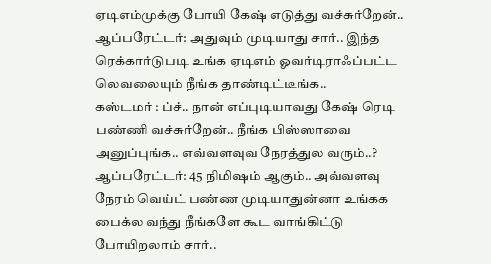ஏடிஎம்முக்கு போயி கேஷ் எடுத்து வச்சுர்றேன்..
ஆப்பரேட்டர்: அதுவும் முடியாது சார்.. இந்த ரெக்கார்டுபடி உங்க ஏடிஎம் ஓவர்டிராஃப்பட்ட லெவலையும் நீங்க தாண்டிட்டீங்க..
கஸ்டமர் : ப்ச்.. நான் எப்புடியாவது கேஷ் ரெடி பண்ணி வச்சுர்றேன்.. நீங்க பிஸ்ஸாவை அனுப்புங்க.. எவ்வளவுவ நேரத்துல வரும்..?
ஆப்பரேட்டர்: 45 நிமிஷம் ஆகும்.. அவ்வளவு நேரம் வெய்ட் பண்ண முடியாதுன்னா உங்கக பைக்ல வந்து நீங்களே கூட வாங்கிட்டு போயிறலாம் சார்..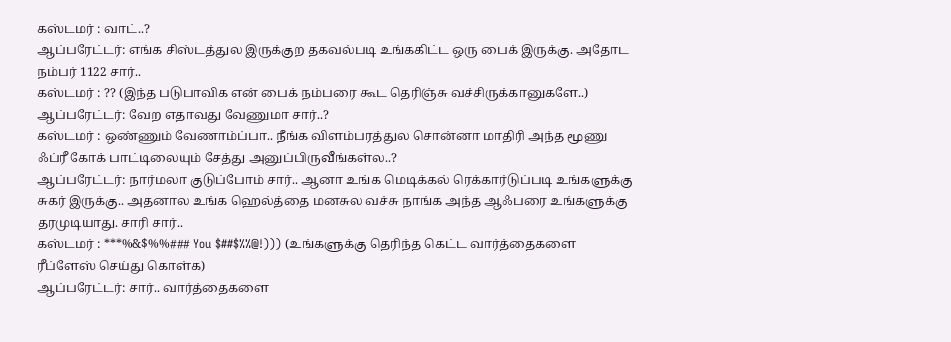கஸ்டமர் : வாட்..?
ஆப்பரேட்டர்: எங்க சிஸ்டத்துல இருக்குற தகவல்படி உங்ககிட்ட ஒரு பைக் இருக்கு. அதோட நம்பர் 1122 சார்..
கஸ்டமர் : ?? (இந்த படுபாவிக என் பைக் நம்பரை கூட தெரிஞ்சு வச்சிருக்கானுகளே..)
ஆப்பரேட்டர்: வேற எதாவது வேணுமா சார்..?
கஸ்டமர் : ஒண்ணும் வேணாம்ப்பா.. நீங்க விளம்பரத்துல சொன்னா மாதிரி அந்த மூணு ஃப்ரீ கோக் பாட்டிலையும் சேத்து அனுப்பிருவீங்கள்ல..?
ஆப்பரேட்டர்: நார்மலா குடுப்போம் சார்.. ஆனா உங்க மெடிக்கல் ரெக்கார்டுப்படி உங்களுக்கு சுகர் இருக்கு.. அதனால உங்க ஹெல்த்தை மனசுல வச்சு நாங்க அந்த ஆஃபரை உங்களுக்கு தரமுடியாது. சாரி சார்..
கஸ்டமர் : ***%&$%%### You $##$%%@!))) (உங்களுக்கு தெரிந்த கெட்ட வார்த்தைகளை ரீப்ளேஸ் செய்து கொள்க)
ஆப்பரேட்டர்: சார்.. வார்த்தைகளை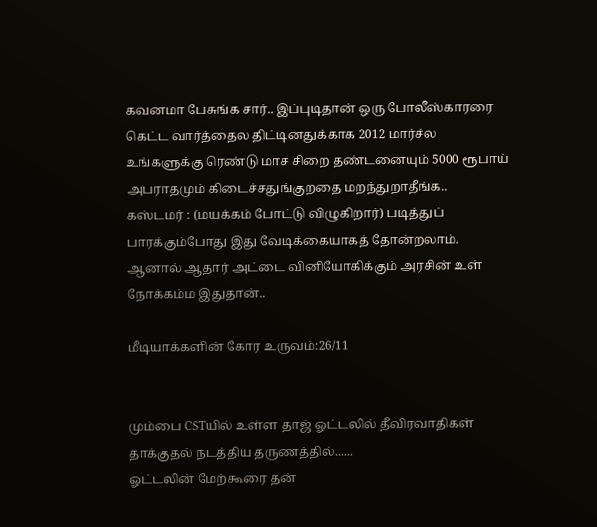கவனமா பேசுங்க சார்.. இப்புடிதான் ஒரு போலீஸ்காரரை கெட்ட வார்த்தைல திட்டினதுக்காக 2012 மார்ச்ல உங்களுக்கு ரெண்டு மாச சிறை தண்டனையும் 5000 ரூபாய் அபராதமும் கிடைச்சதுங்குறதை மறந்துறாதீங்க..
கஸ்டமர் : (மயக்கம் போட்டு விழுகிறார்) படித்துப் பாரக்கும்போது இது வேடிக்கையாகத் தோன்றலாம். ஆனால் ஆதார் அட்டை வினியோகிக்கும் அரசின் உள் நோக்கம்ம இதுதான்..

மீடியாக்களின் கோர உருவம்:26/11


மும்பை CSTயில் உள்ள தாஜ் ஓட்டலில் தீவிரவாதிகள் தாக்குதல் நடத்திய தருணத்தில்......
ஓட்டலின் மேற்கூரை தன்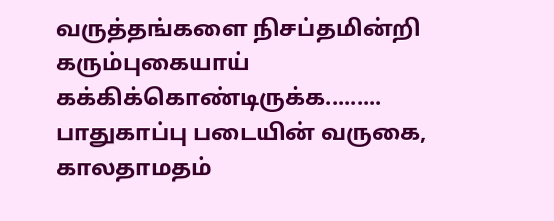வருத்தங்களை நிசப்தமின்றி கரும்புகையாய் கக்கிக்கொண்டிருக்க.........
பாதுகாப்பு படையின் வருகை, காலதாமதம்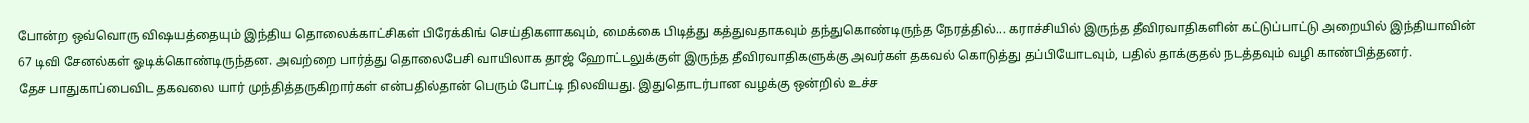போன்ற ஒவ்வொரு விஷயத்தையும் இந்திய தொலைக்காட்சிகள் பிரேக்கிங் செய்திகளாகவும், மைக்கை பிடித்து கத்துவதாகவும் தந்துகொண்டிருந்த நேரத்தில்... கராச்சியில் இருந்த தீவிரவாதிகளின் கட்டுப்பாட்டு அறையில் இந்தியாவின் 67 டிவி சேனல்கள் ஓடிக்கொண்டிருந்தன. அவற்றை பார்த்து தொலைபேசி வாயிலாக தாஜ் ஹோட்டலுக்குள் இருந்த தீவிரவாதிகளுக்கு அவர்கள் தகவல் கொடுத்து தப்பியோடவும், பதில் தாக்குதல் நடத்தவும் வழி காண்பித்தனர்.
தேச பாதுகாப்பைவிட தகவலை யார் முந்தித்தருகிறார்கள் என்பதில்தான் பெரும் போட்டி நிலவியது. இதுதொடர்பான வழக்கு ஒன்றில் உச்ச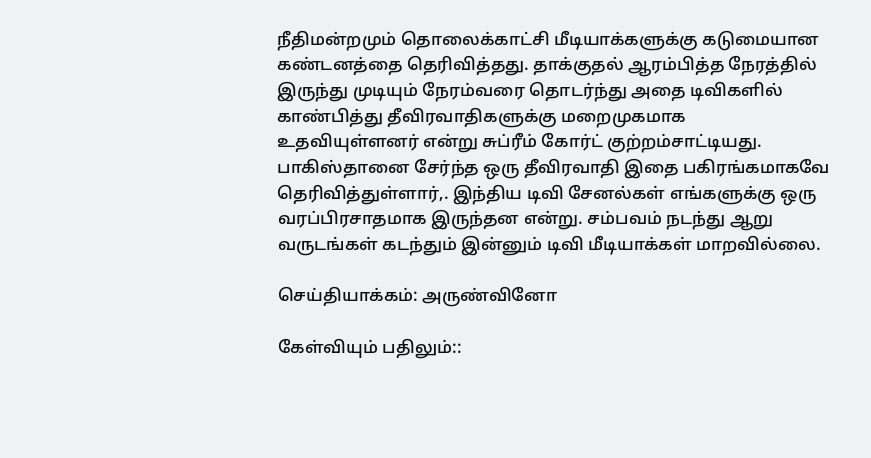நீதிமன்றமும் தொலைக்காட்சி மீடியாக்களுக்கு கடுமையான கண்டனத்தை தெரிவித்தது. தாக்குதல் ஆரம்பித்த நேரத்தில் இருந்து முடியும் நேரம்வரை தொடர்ந்து அதை டிவிகளில் காண்பித்து தீவிரவாதிகளுக்கு மறைமுகமாக உதவியுள்ளனர் என்று சுப்ரீம் கோர்ட் குற்றம்சாட்டியது.
பாகிஸ்தானை சேர்ந்த ஒரு தீவிரவாதி இதை பகிரங்கமாகவே தெரிவித்துள்ளார்,. இந்திய டிவி சேனல்கள் எங்களுக்கு ஒரு வரப்பிரசாதமாக இருந்தன என்று. சம்பவம் நடந்து ஆறு வருடங்கள் கடந்தும் இன்னும் டிவி மீடியாக்கள் மாறவில்லை.

செய்தியாக்கம்: அருண்வினோ

கேள்வியும் பதிலும்::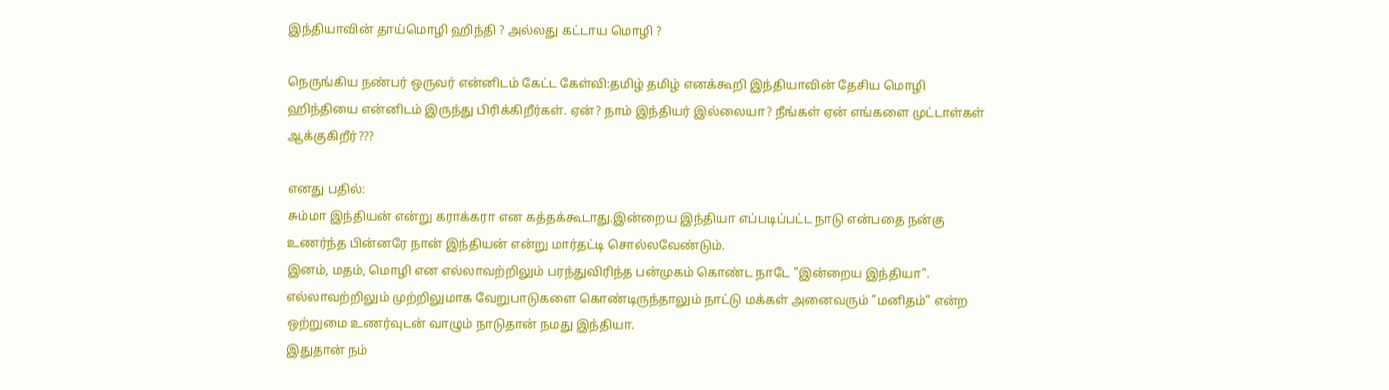இந்தியாவின் தாய்மொழி ஹிந்தி ? அல்லது கட்டாய மொழி ?

நெருங்கிய நண்பர் ஒருவர் என்னிடம் கேட்ட கேள்வி:தமிழ் தமிழ் எனக்கூறி இந்தியாவின் தேசிய மொழி ஹிந்தியை என்னிடம் இருந்து பிரிக்கிறீர்கள். ஏன்? நாம் இந்தியர் இல்லையா? நீங்கள் ஏன் எங்களை முட்டாள்கள் ஆக்குகிறீர்???

எனது பதில்:
சும்மா இந்தியன் என்று கராக்கரா என கத்தக்கூடாது.இன்றைய இந்தியா எப்படிப்பட்ட நாடு என்பதை நன்கு உணர்ந்த பின்னரே நான் இந்தியன் என்று மார்தட்டி சொல்லவேண்டும்.
இனம், மதம், மொழி என எல்லாவற்றிலும் பரந்துவிரிந்த பன்முகம் கொண்ட நாடே "இன்றைய இந்தியா".
எல்லாவற்றிலும் முற்றிலுமாக வேறுபாடுகளை கொண்டிருந்தாலும் நாட்டு மக்கள் அனைவரும் "மனிதம்" என்ற ஒற்றுமை உணர்வுடன் வாழும் நாடுதான் நமது இந்தியா.
இதுதான் நம்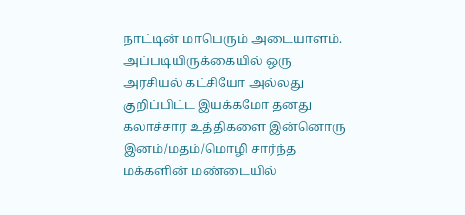நாட்டின் மாபெரும் அடையாளம்.
அப்படியிருக்கையில் ஒரு அரசியல் கட்சியோ அல்லது குறிப்பிட்ட இயக்கமோ தனது கலாச்சார உத்திகளை இன்னொரு இனம்/மதம்/மொழி சார்ந்த மக்களின் மண்டையில்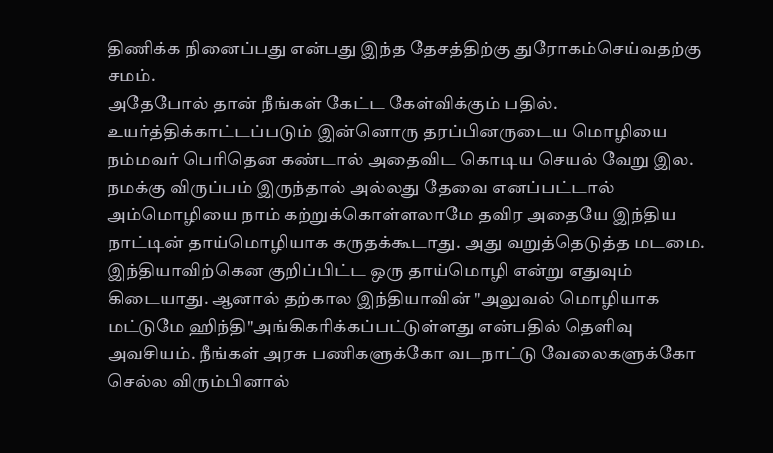திணிக்க நினைப்பது என்பது இந்த தேசத்திற்கு துரோகம்செய்வதற்கு சமம்.
அதேபோல் தான் நீங்கள் கேட்ட கேள்விக்கும் பதில். உயர்த்திக்காட்டப்படும் இன்னொரு தரப்பினருடைய மொழியை நம்மவர் பெரிதென கண்டால் அதைவிட கொடிய செயல் வேறு இல. நமக்கு விருப்பம் இருந்தால் அல்லது தேவை எனப்பட்டால் அம்மொழியை நாம் கற்றுக்கொள்ளலாமே தவிர அதையே இந்திய நாட்டின் தாய்மொழியாக கருதக்கூடாது. அது வறுத்தெடுத்த மடமை.
இந்தியாவிற்கென குறிப்பிட்ட ஒரு தாய்மொழி என்று எதுவும் கிடையாது. ஆனால் தற்கால இந்தியாவின் "அலுவல் மொழியாக மட்டுமே ஹிந்தி"அங்கிகரிக்கப்பட்டுள்ளது என்பதில் தெளிவு அவசியம். நீங்கள் அரசு பணிகளுக்கோ வடநாட்டு வேலைகளுக்கோ செல்ல விரும்பினால்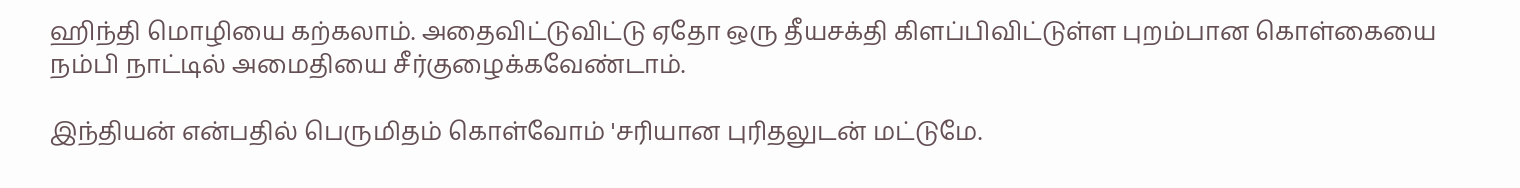ஹிந்தி மொழியை கற்கலாம். அதைவிட்டுவிட்டு ஏதோ ஒரு தீயசக்தி கிளப்பிவிட்டுள்ள புறம்பான கொள்கையை நம்பி நாட்டில் அமைதியை சீர்குழைக்கவேண்டாம்.

இந்தியன் என்பதில் பெருமிதம் கொள்வோம் 'சரியான புரிதலுடன் மட்டுமே.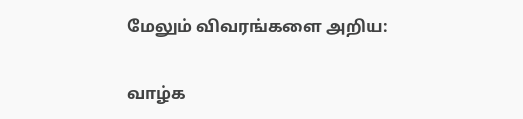மேலும் விவரங்களை அறிய:


வாழ்க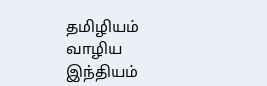தமிழியம் வாழிய இந்தியம்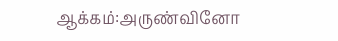ஆக்கம்:அருண்வினோ